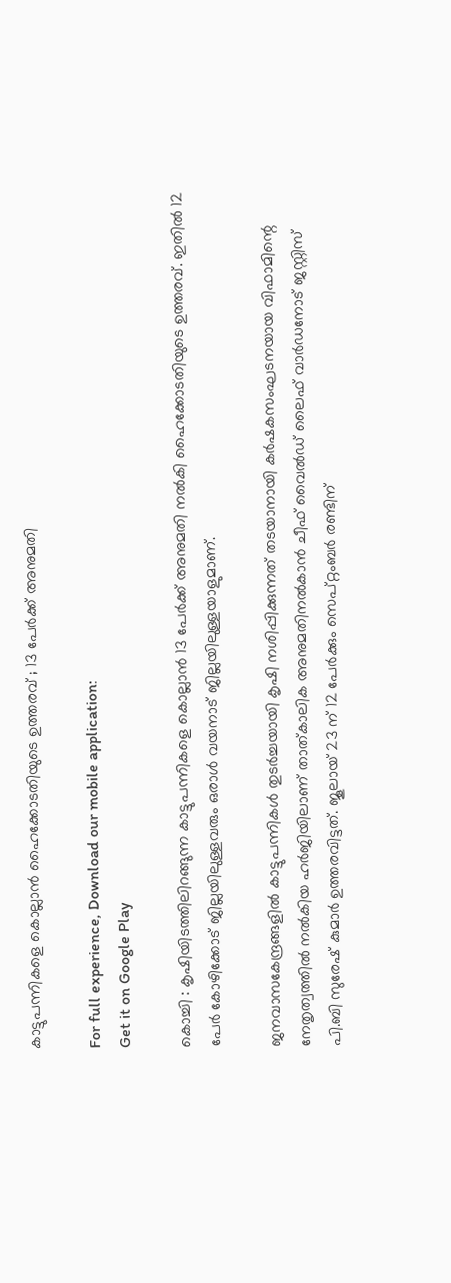കാട്ടുപന്നികളെ കൊല്ലാൻ ഹൈക്കോടതിയുടെ ഉത്തരവ് ; 13 പേർക്ക് അനുമതി

For full experience, Download our mobile application:
Get it on Google Play

കൊച്ചി : കൃഷിയിടത്തിലിറങ്ങുന്ന കാട്ടുപന്നികളെ കൊല്ലാൻ 13 പേർക്ക് അനുമതി നൽകി ഹൈക്കോടതിയുടെ ഉത്തരവ്. ഇതിൽ 12 പേർ കോഴിക്കോട് ജില്ലയിലുള്ളവരും ഒരാൾ വയനാട് ജില്ലയിലുള്ളയാളുമാണ്.

ജനവാസകേന്ദ്രങ്ങളിൽ കാട്ടുപന്നികൾ തുടർച്ചയായി കൃഷി നശിപ്പിക്കുന്നത് തടയാനായി കർഷകസംഘടനയായ വിഫാമിന്റെ നേതൃത്വത്തിൽ നൽകിയ ഹർജിയിലാണ് താത്‌കാലിക അനുമതിനൽകാൻ ചീഫ് വൈൽഡ് ലൈഫ് വാർഡനോട് ജസ്റ്റിസ് പി.ബി സുരേഷ് കുമാർ ഉത്തരവിട്ടത്. ജൂലായ് 23 ന് 12 പേർക്കും സെപ്റ്റംബർ രണ്ടിന്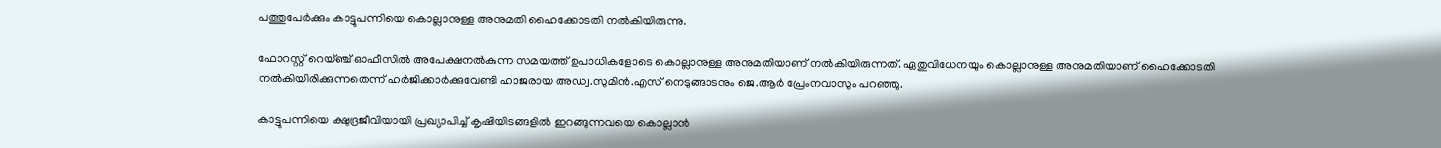പത്തുപേർക്കും കാട്ടുപന്നിയെ കൊല്ലാനുള്ള അനുമതി ഹൈക്കോടതി നൽകിയിരുന്നു.

ഫോറസ്റ്റ് റെയ്ഞ്ച് ഓഫീസിൽ അപേക്ഷനൽകുന്ന സമയത്ത് ഉപാധികളോടെ കൊല്ലാനുള്ള അനുമതിയാണ് നൽകിയിരുന്നത്. ഏതുവിധേനയും കൊല്ലാനുള്ള അനുമതിയാണ് ഹൈക്കോടതി നൽകിയിരിക്കുന്നതെന്ന് ഹർജിക്കാർക്കുവേണ്ടി ഹാജരായ അഡ്വ.സുമിൻ.എസ് നെടുങ്ങാടനും ജെ.ആർ പ്രേംനവാസും പറഞ്ഞു.

കാട്ടുപന്നിയെ ക്ഷുദ്രജീവിയായി പ്രഖ്യാപിച്ച് കൃഷിയിടങ്ങളിൽ ഇറങ്ങുന്നവയെ കൊല്ലാൻ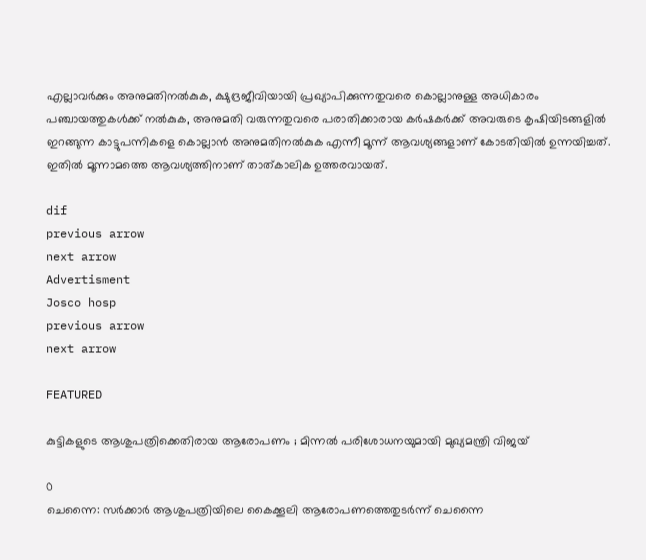എല്ലാവർക്കും അനുമതിനൽകുക, ക്ഷുദ്രജീവിയായി പ്രഖ്യാപിക്കുന്നതുവരെ കൊല്ലാനുള്ള അധികാരം പഞ്ചായത്തുകൾക്ക് നൽകുക, അനുമതി വരുന്നതുവരെ പരാതിക്കാരായ കർഷകർക്ക് അവരുടെ കൃഷിയിടങ്ങളിൽ ഇറങ്ങുന്ന കാട്ടുപന്നികളെ കൊല്ലാൻ അനുമതിനൽകുക എന്നീ മൂന്ന് ആവശ്യങ്ങളാണ് കോടതിയിൽ ഉന്നയിച്ചത്. ഇതിൽ മൂന്നാമത്തെ ആവശ്യത്തിനാണ് താത്‌കാലിക ഉത്തരവായത്.

dif
previous arrow
next arrow
Advertisment
Josco hosp
previous arrow
next arrow

FEATURED

കുട്ടികളുടെ ആശുപത്രിക്കെതിരായ ആരോപണം ; മിന്നൽ പരിശോധനയുമായി മുഖ്യമന്ത്രി വിജയ്

0
ചെന്നൈ: സര്‍ക്കാര്‍ ആശുപത്രിയിലെ കൈക്കൂലി ആരോപണത്തെതുടര്‍ന്ന് ചെന്നൈ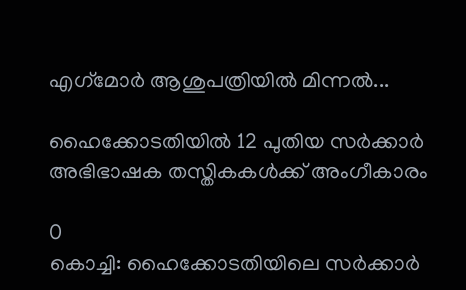എഗ്‌മോര്‍ ആശുപത്രിയില്‍ മിന്നല്‍...

ഹൈക്കോടതിയിൽ 12 പുതിയ സർക്കാർ അഭിഭാഷക തസ്തികകൾക്ക് അംഗീകാരം

0
കൊച്ചി: ഹൈക്കോടതിയിലെ സര്‍ക്കാര്‍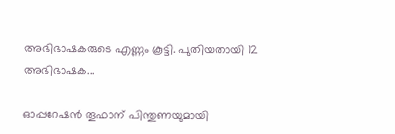അഭിഭാഷകരുടെ എണ്ണം കൂട്ടി. പുതിയതായി 12 അഭിഭാഷക...

ഓപ്പറേഷൻ തൂഫാന് പിന്തുണയുമായി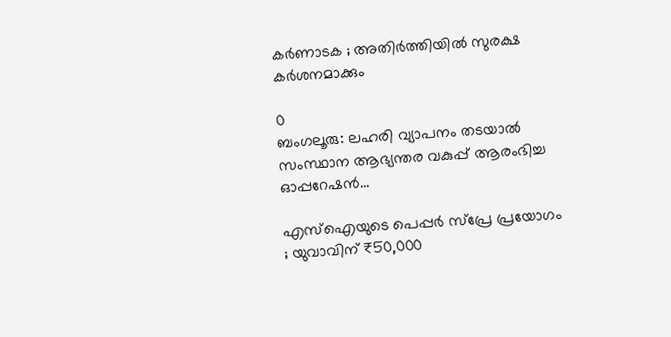കർണാടക ; അതിർത്തിയിൽ സുരക്ഷ കർശനമാക്കും

0
ബംഗലൂരു: ലഹരി വ്യാപനം തടയാല്‍ സംസ്ഥാന ആഭ്യന്തര വകുപ്പ് ആരംഭിച്ച ഓപ്പറേഷന്‍...

എസ്‌ഐയുടെ പെപ്പർ സ്പ്രേ പ്രയോഗം ; യുവാവിന് ₹50,000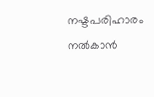നഷ്ടപരിഹാരം നൽകാൻ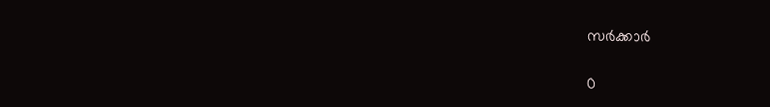സർക്കാർ

0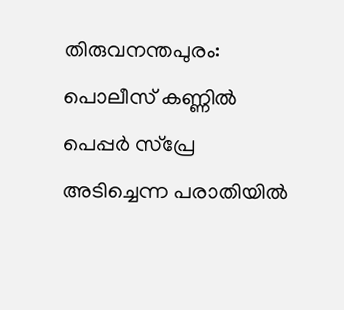തിരുവനന്തപുരം: പൊലീസ് കണ്ണില്‍ പെപ്പര്‍ സ്‌പ്രേ അടിച്ചെന്ന പരാതിയില്‍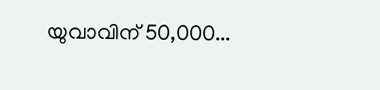യുവാവിന് 50,000...